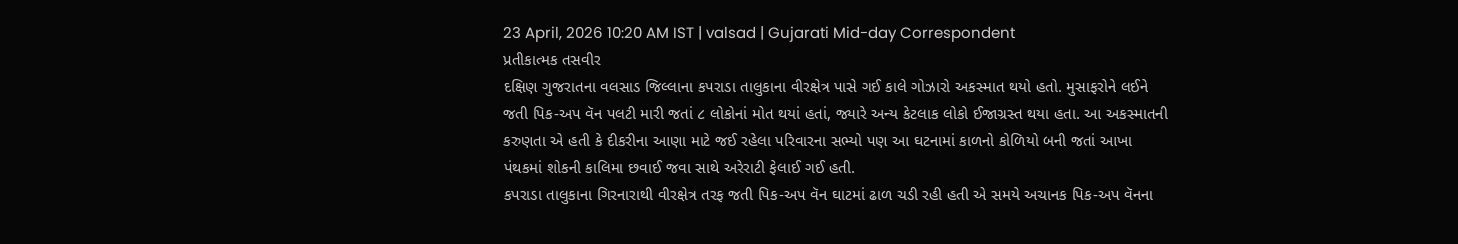23 April, 2026 10:20 AM IST | valsad | Gujarati Mid-day Correspondent
પ્રતીકાત્મક તસવીર
દક્ષિણ ગુજરાતના વલસાડ જિલ્લાના કપરાડા તાલુકાના વીરક્ષેત્ર પાસે ગઈ કાલે ગોઝારો અકસ્માત થયો હતો. મુસાફરોને લઈને જતી પિક-અપ વૅન પલટી મારી જતાં ૮ લોકોનાં મોત થયાં હતાં, જ્યારે અન્ય કેટલાક લોકો ઈજાગ્રસ્ત થયા હતા. આ અકસ્માતની કરુણતા એ હતી કે દીકરીના આણા માટે જઈ રહેલા પરિવારના સભ્યો પણ આ ઘટનામાં કાળનો કોળિયો બની જતાં આખા પંથકમાં શોકની કાલિમા છવાઈ જવા સાથે અરેરાટી ફેલાઈ ગઈ હતી.
કપરાડા તાલુકાના ગિરનારાથી વીરક્ષેત્ર તરફ જતી પિક-અપ વૅન ઘાટમાં ઢાળ ચડી રહી હતી એ સમયે અચાનક પિક-અપ વૅનના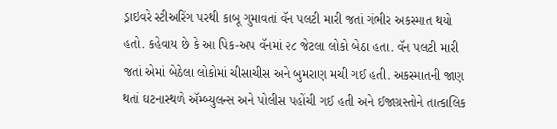ડ્રાઇવરે સ્ટીઅરિંગ પરથી કાબૂ ગુમાવતાં વૅન પલટી મારી જતાં ગંભીર અકસ્માત થયો હતો. કહેવાય છે કે આ પિક-અપ વૅનમાં ૨૮ જેટલા લોકો બેઠા હતા. વૅન પલટી મારી જતાં એમાં બેઠેલા લોકોમાં ચીસાચીસ અને બુમરાણ મચી ગઈ હતી. અકસ્માતની જાણ થતાં ઘટનાસ્થળે ઍમ્બ્યુલન્સ અને પોલીસ પહોંચી ગઈ હતી અને ઈજાગ્રસ્તોને તાત્કાલિક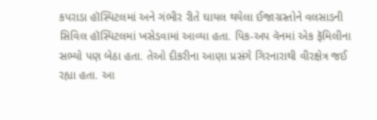કપરાડા હૉસ્પિટલમાં અને ગંભીર રીતે ઘાયલ થયેલા ઈજાગ્રસ્તોને વલસાડની સિવિલ હૉસ્પિટલમાં ખસેડવામાં આવ્યા હતા. પિક-અપ વૅનમાં એક ફૅમિલીના સભ્યો પણ બેઠા હતા. તેઓ દીકરીના આણા પ્રસંગે ગિરનારાથી વીરક્ષેત્ર જઈ રહ્યા હતા. આ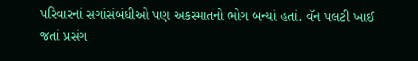પરિવારનાં સગાંસંબંધીઓ પણ અકસ્માતનો ભોગ બન્યાં હતાં. વૅન પલટી ખાઈ જતાં પ્રસંગ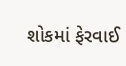શોકમાં ફેરવાઈ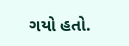ગયો હતો.